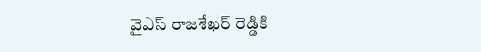వైఎస్ రాజశేఖర్ రెడ్డికి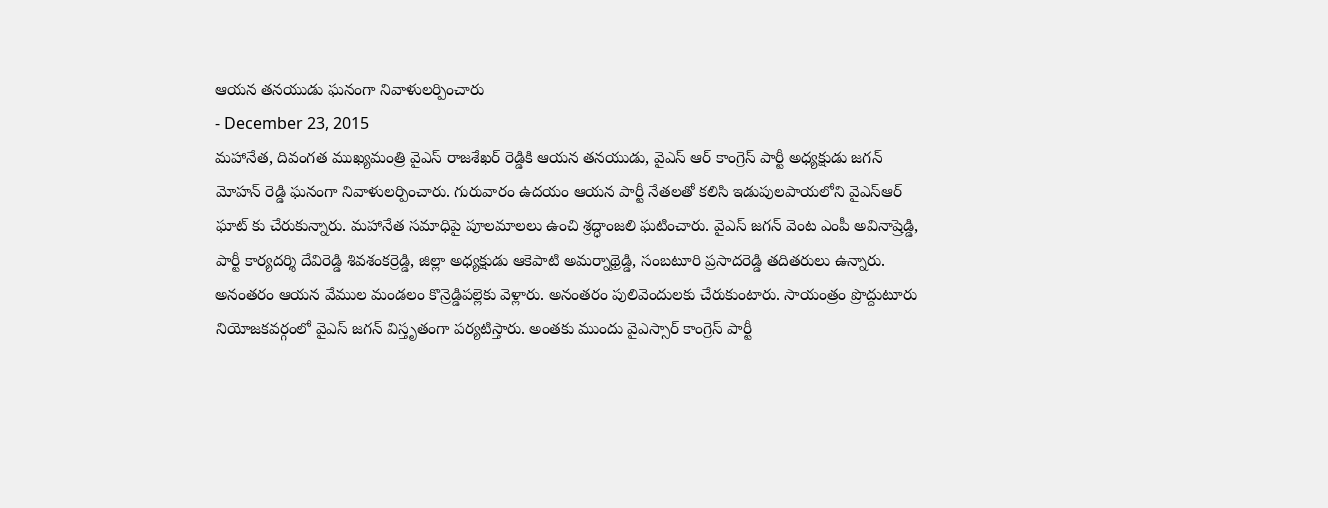ఆయన తనయుడు ఘనంగా నివాళులర్పించారు
- December 23, 2015
మహానేత, దివంగత ముఖ్యమంత్రి వైఎస్ రాజశేఖర్ రెడ్డికి ఆయన తనయుడు, వైఎస్ ఆర్ కాంగ్రెస్ పార్టీ అధ్యక్షుడు జగన్ మోహన్ రెడ్డి ఘనంగా నివాళులర్పించారు. గురువారం ఉదయం ఆయన పార్టీ నేతలతో కలిసి ఇడుపులపాయలోని వైఎస్ఆర్ ఘాట్ కు చేరుకున్నారు. మహానేత సమాధిపై పూలమాలలు ఉంచి శ్రద్ధాంజలి ఘటించారు. వైఎస్ జగన్ వెంట ఎంపీ అవినాష్రెడ్డి, పార్టీ కార్యదర్శి దేవిరెడ్డి శివశంకర్రెడ్డి, జిల్లా అధ్యక్షుడు ఆకెపాటి అమర్నాథ్రెడ్డి, సంబటూరి ప్రసాదరెడ్డి తదితరులు ఉన్నారు. అనంతరం ఆయన వేముల మండలం కొన్రెడ్డిపల్లెకు వెళ్లారు. అనంతరం పులివెందులకు చేరుకుంటారు. సాయంత్రం ప్రొద్దుటూరు నియోజకవర్గంలో వైఎస్ జగన్ విస్తృతంగా పర్యటిస్తారు. అంతకు ముందు వైఎస్సార్ కాంగ్రెస్ పార్టీ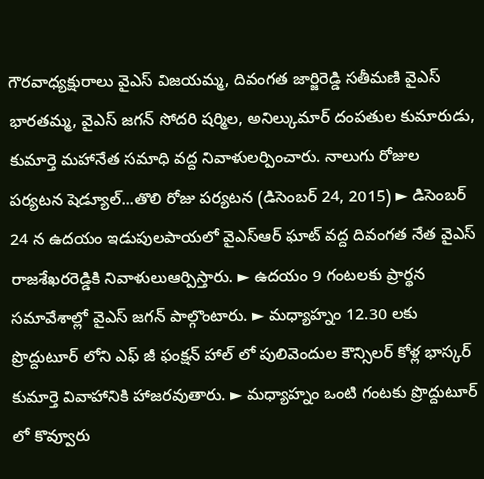గౌరవాధ్యక్షురాలు వైఎస్ విజయమ్మ, దివంగత జార్జిరెడ్డి సతీమణి వైఎస్ భారతమ్మ, వైఎస్ జగన్ సోదరి షర్మిల, అనిల్కుమార్ దంపతుల కుమారుడు, కుమార్తె మహానేత సమాధి వద్ద నివాళులర్పించారు. నాలుగు రోజుల పర్యటన షెడ్యూల్...తొలి రోజు పర్యటన (డిసెంబర్ 24, 2015) ► డిసెంబర్ 24 న ఉదయం ఇడుపులపాయలో వైఎస్ఆర్ ఘాట్ వద్ద దివంగత నేత వైఎస్ రాజశేఖరరెడ్డికి నివాళులుఆర్పిస్తారు. ► ఉదయం 9 గంటలకు ప్రార్థన సమావేశాల్లో వైఎస్ జగన్ పాల్గొంటారు. ► మధ్యాహ్నం 12.30 లకు ప్రొద్దుటూర్ లోని ఎఫ్ జీ ఫంక్షన్ హాల్ లో పులివెందుల కౌన్సిలర్ కోళ్ల భాస్కర్ కుమార్తె వివాహానికి హాజరవుతారు. ► మధ్యాహ్నం ఒంటి గంటకు ప్రొద్దుటూర్ లో కొవ్వూరు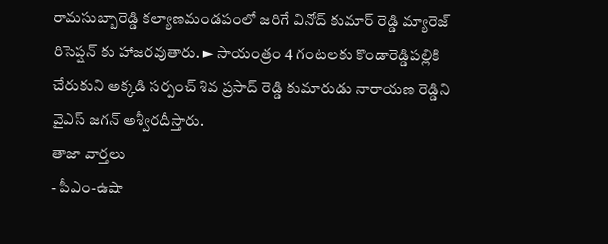రామసుబ్బారెడ్డి కల్యాణమండపంలో జరిగే వినోద్ కుమార్ రెడ్డి మ్యారెజ్ రిసెప్షన్ కు హాజరవుతారు. ► సాయంత్రం 4 గంటలకు కొండారెడ్డిపల్లికి చేరుకుని అక్కడి సర్పంచ్ శివ ప్రసాద్ రెడ్డి కుమారుడు నారాయణ రెడ్డిని వైఎస్ జగన్ అశ్వీరదీస్తారు.
తాజా వార్తలు
- పీఎం-ఉషా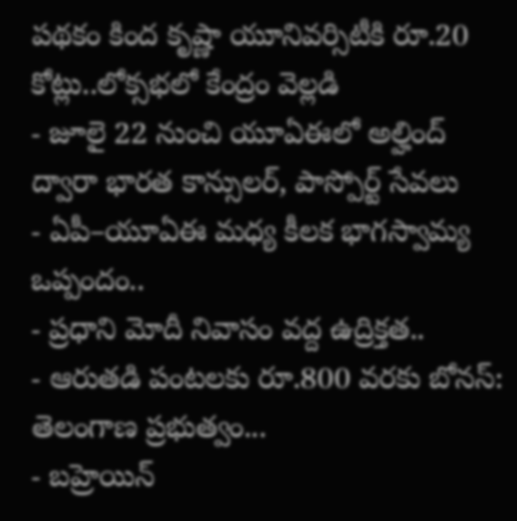పథకం కింద కృష్ణా యూనివర్సిటీకి రూ.20 కోట్లు..లోక్సభలో కేంద్రం వెల్లడి
- జూలై 22 నుంచి యూఏఈలో అల్హింద్ ద్వారా భారత కాన్సులర్, పాస్పోర్ట్ సేవలు
- ఏపీ–యూఏఈ మధ్య కీలక భాగస్వామ్య ఒప్పందం..
- ప్రధాని మోదీ నివాసం వద్ద ఉద్రిక్తత..
- ఆరుతడి పంటలకు రూ.800 వరకు బోనస్: తెలంగాణ ప్రభుత్వం...
- బహ్రెయిన్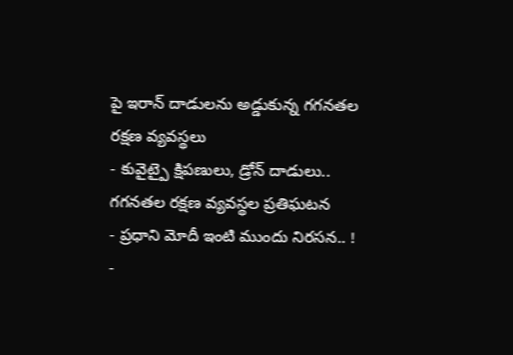పై ఇరాన్ దాడులను అడ్డుకున్న గగనతల రక్షణ వ్యవస్థలు
- కువైట్పై క్షిపణులు, డ్రోన్ దాడులు.. గగనతల రక్షణ వ్యవస్థల ప్రతిఘటన
- ప్రధాని మోదీ ఇంటి ముందు నిరసన.. !
-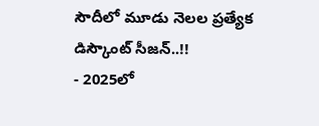సౌదీలో మూడు నెలల ప్రత్యేక డిస్కౌంట్ సీజన్..!!
- 2025లో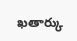ఖతార్కు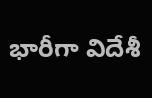భారీగా విదేశీ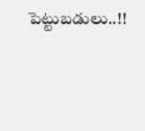పెట్టుబడులు..!!